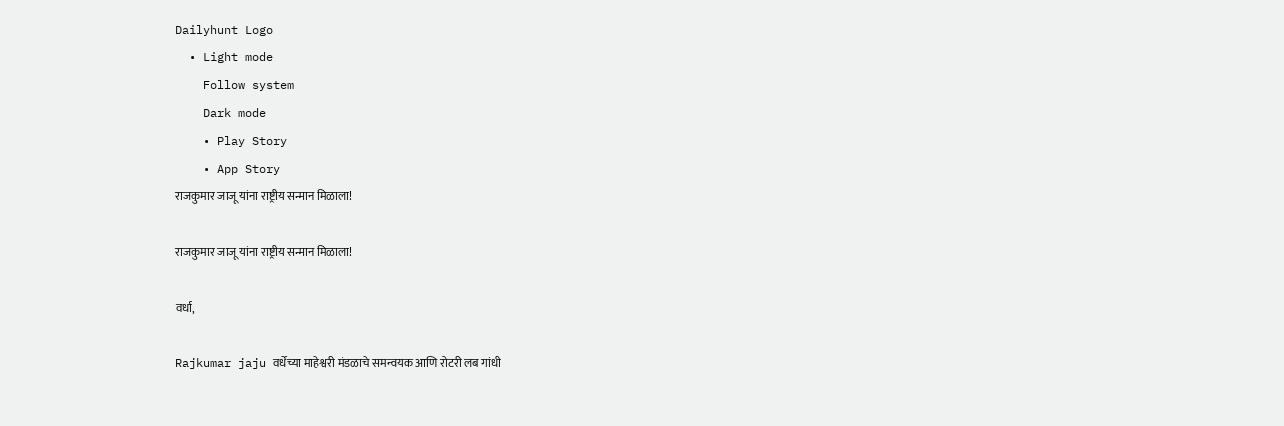Dailyhunt Logo
  • Light mode
    Follow system
    Dark mode
    • Play Story
    • App Story
राजकुमार जाजू यांना राष्ट्रीय सन्मान मिळाला!

राजकुमार जाजू यांना राष्ट्रीय सन्मान मिळाला!

वर्धा,

Rajkumar jaju वर्धेच्या माहेश्वरी मंडळाचे समन्वयक आणि रोटरी लब गांधी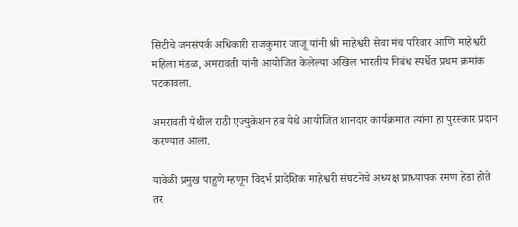सिटीचे जनसंपर्क अधिकारी राजकुमार जाजू यांनी श्री माहेश्वरी सेवा मंच परिवार आणि माहेश्वरी महिला मंडळ, अमरावती यांनी आयोजित केलेल्या अखिल भारतीय निबंध स्पर्धेत प्रथम क्रमांक पटकावला.

अमरावती येथील राठी एज्युकेशन हब येथे आयोजित शानदार कार्यक्रमात त्यांना हा पुरस्कार प्रदान करण्यात आला.

यावेळी प्रमुख पाहुणे म्हणून विदर्भ प्रादेशिक माहेश्वरी संघटनेचे अध्यक्ष प्राध्यापक रमण हेडा होते तर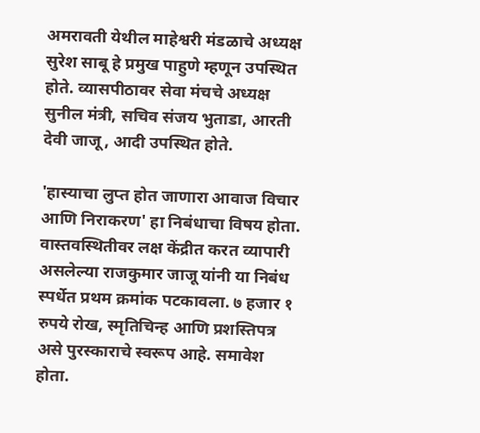अमरावती येथील माहेश्वरी मंडळाचे अध्यक्ष सुरेश साबू हे प्रमुख पाहुणे म्हणून उपस्थित होते. व्यासपीठावर सेवा मंचचे अध्यक्ष सुनील मंत्री, सचिव संजय भुताडा, आरती देवी जाजू, आदी उपस्थित होते.

'हास्याचा लुप्त होत जाणारा आवाज विचार आणि निराकरण' हा निबंधाचा विषय होता. वास्तवस्थितीवर लक्ष केंद्रीत करत व्यापारी असलेल्या राजकुमार जाजू यांनी या निबंध स्पर्धेत प्रथम क्रमांक पटकावला. ७ हजार १ रुपये रोख, स्मृतिचिन्ह आणि प्रशस्तिपत्र असे पुरस्काराचे स्वरूप आहे. समावेश होता.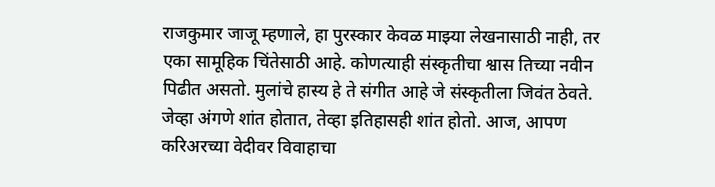राजकुमार जाजू म्हणाले, हा पुरस्कार केवळ माझ्या लेखनासाठी नाही, तर एका सामूहिक चिंतेसाठी आहे. कोणत्याही संस्कृतीचा श्वास तिच्या नवीन पिढीत असतो. मुलांचे हास्य हे ते संगीत आहे जे संस्कृतीला जिवंत ठेवते. जेव्हा अंगणे शांत होतात, तेव्हा इतिहासही शांत होतो. आज, आपण करिअरच्या वेदीवर विवाहाचा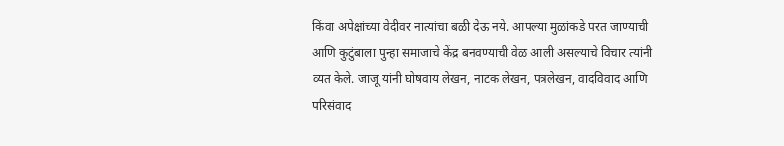किंवा अपेक्षांच्या वेदीवर नात्यांचा बळी देऊ नये. आपल्या मुळांकडे परत जाण्याची आणि कुटुंबाला पुन्हा समाजाचे केंद्र बनवण्याची वेळ आली असल्याचे विचार त्यांनी व्यत केले. जाजू यांनी घोषवाय लेखन, नाटक लेखन, पत्रलेखन, वादविवाद आणि परिसंवाद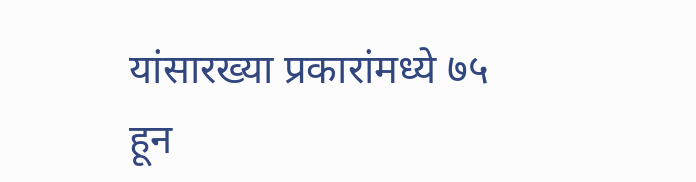यांसारख्या प्रकारांमध्ये ७५ हून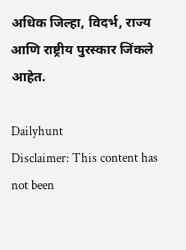अधिक जिल्हा, विदर्भ, राज्य आणि राष्ट्रीय पुरस्कार जिंकले आहेत.

Dailyhunt
Disclaimer: This content has not been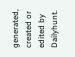generated, created or edited by Dailyhunt.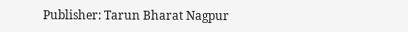Publisher: Tarun Bharat Nagpur